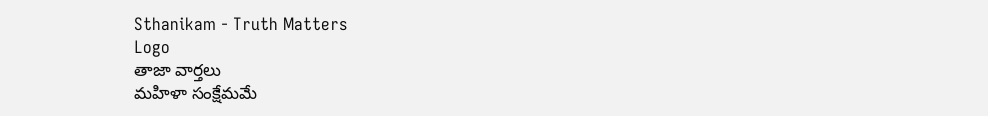Sthanikam - Truth Matters
Logo
తాజా వార్తలు
మహిళా సంక్షేమమే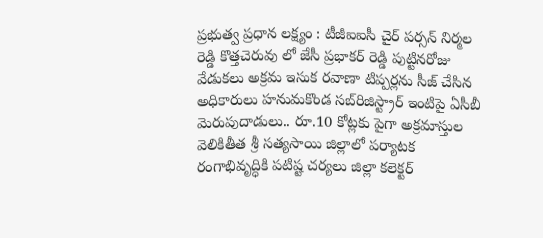ప్రభుత్వ ప్రధాన లక్ష్యం : టీజీఐఐసీ చైర్ పర్సన్ నిర్మల రెడ్డి కొత్తచెరువు లో జేసీ ప్రభాకర్ రెడ్డి పుట్టినరోజు వేడుకలు అక్రమ ఇసుక రవాణా టిప్పర్లను సీజ్ చేసిన అధికారులు హనుమకొండ సబ్‌రిజిస్ట్రార్ ఇంటిపై ఏసీబీ మెరుపుదాడులు.. రూ.10 కోట్లకు పైగా అక్రమాస్తుల వెలికితీత శ్రీ సత్యసాయి జిల్లాలో పర్యాటక రంగాభివృద్ధికి పటిష్ట చర్యలు జిల్లా కలెక్టర్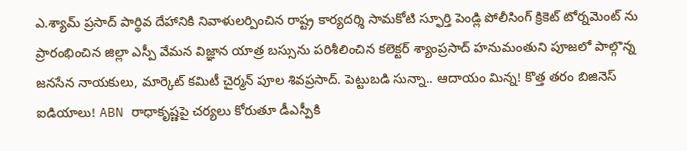ఎ.శ్యామ్ ప్రసాద్ పార్థివ దేహానికి నివాళులర్పించిన రాష్ట్ర కార్యదర్శి సామకోటి స్ఫూర్తి పెండ్లి పోలీసింగ్ క్రికెట్ టోర్నమెంట్ ను ప్రారంభించిన జిల్లా ఎస్పీ వేమన విజ్ఞాన యాత్ర బస్సును పరిశీలించిన కలెక్టర్ శ్యాంప్రసాద్ హనుమంతుని పూజలో పాల్గొన్న జనసేన నాయకులు, మార్కెట్ కమిటీ చైర్మన్ పూల శివప్రసాద్. పెట్టుబడి సున్నా.. ఆదాయం మిన్న! కొత్త తరం బిజినెస్ ఐడియాలు! ABN రాధాకృష్ణపై చర్యలు కోరుతూ డీఎస్పీకి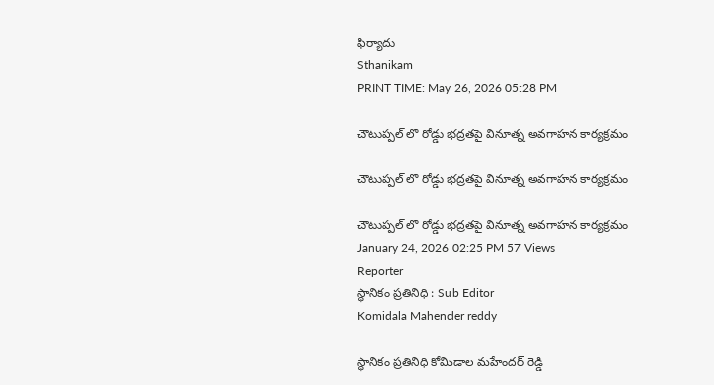ఫిర్యాదు
Sthanikam
PRINT TIME: May 26, 2026 05:28 PM

చౌటుప్పల్ లొ రోడ్డు భద్రతపై వినూత్న అవగాహన కార్యక్రమం

చౌటుప్పల్ లొ రోడ్డు భద్రతపై వినూత్న అవగాహన కార్యక్రమం

చౌటుప్పల్ లొ రోడ్డు భద్రతపై వినూత్న అవగాహన కార్యక్రమం
January 24, 2026 02:25 PM 57 Views
Reporter
స్థానికం ప్రతినిధి : Sub Editor
Komidala Mahender reddy

స్థానికం ప్రతినిధి కోమిడాల మహేందర్ రెడ్డి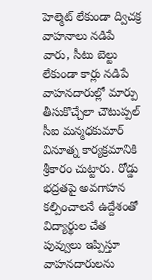హెల్మెట్ లేకుండా ద్విచక్ర వాహనాలు నడిపే వారు, సీటు బెల్టు లేకుండా కార్లు నడిపే వాహనదారుల్లో మార్పు తీసుకొచ్చేలా చౌటుప్పల్ సీఐ మన్మధకుమార్ వినూత్న కార్యక్రమానికి శ్రీకారం చుట్టారు. రోడ్డు భద్రతపై అవగాహన కల్పించాలనే ఉద్దేశంతో విద్యార్థుల చేత పువ్వులు ఇప్పిస్తూ వాహనదారులను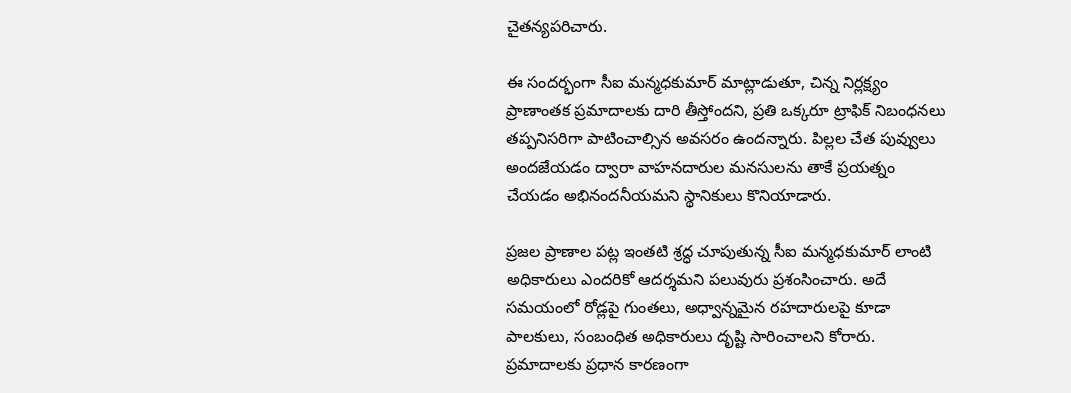చైతన్యపరిచారు.

ఈ సందర్భంగా సీఐ మన్మధకుమార్ మాట్లాడుతూ, చిన్న నిర్లక్ష్యం ప్రాణాంతక ప్రమాదాలకు దారి తీస్తోందని, ప్రతి ఒక్కరూ ట్రాఫిక్ నిబంధనలు తప్పనిసరిగా పాటించాల్సిన అవసరం ఉందన్నారు. పిల్లల చేత పువ్వులు అందజేయడం ద్వారా వాహనదారుల మనసులను తాకే ప్రయత్నం చేయడం అభినందనీయమని స్థానికులు కొనియాడారు.

ప్రజల ప్రాణాల పట్ల ఇంతటి శ్రద్ధ చూపుతున్న సీఐ మన్మధకుమార్ లాంటి అధికారులు ఎందరికో ఆదర్శమని పలువురు ప్రశంసించారు. అదే సమయంలో రోడ్లపై గుంతలు, అధ్వాన్నమైన రహదారులపై కూడా పాలకులు, సంబంధిత అధికారులు దృష్టి సారించాలని కోరారు. ప్రమాదాలకు ప్రధాన కారణంగా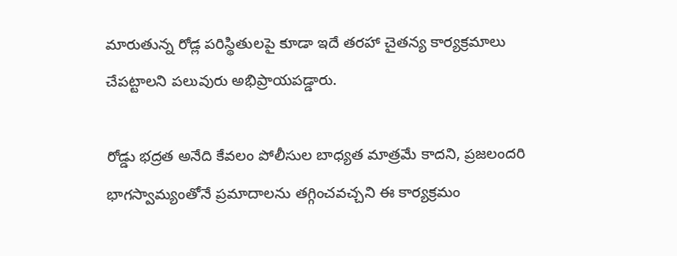మారుతున్న రోడ్ల పరిస్థితులపై కూడా ఇదే తరహా చైతన్య కార్యక్రమాలు చేపట్టాలని పలువురు అభిప్రాయపడ్డారు.

రోడ్డు భద్రత అనేది కేవలం పోలీసుల బాధ్యత మాత్రమే కాదని, ప్రజలందరి భాగస్వామ్యంతోనే ప్రమాదాలను తగ్గించవచ్చని ఈ కార్యక్రమం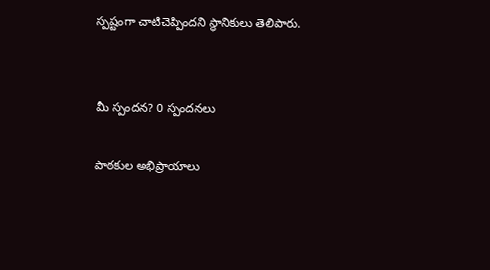స్పష్టంగా చాటిచెప్పిందని స్థానికులు తెలిపారు.


మీ స్పందన? 0 స్పందనలు

పాఠకుల అభిప్రాయాలు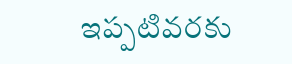ఇప్పటివరకు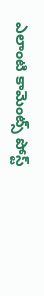ఎలాంటి కామెంట్స్ పోస్ట్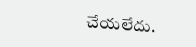చేయలేదు.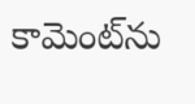కామెంట్‌ను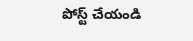పోస్ట్ చేయండి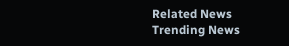Related News
Trending News